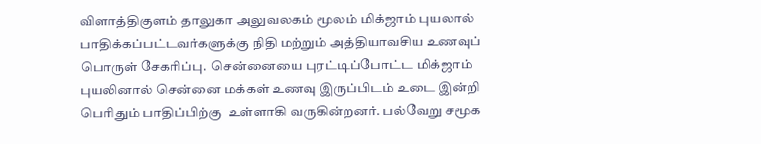விளாத்திகுளம் தாலுகா அலுவலகம் மூலம் மிக்ஜாம் புயலால்  பாதிக்கப்பட்டவர்களுக்கு நிதி மற்றும் அத்தியாவசிய உணவுப் பொருள் சேகரிப்பு.  சென்னையை புரட்டிப்போட்ட மிக்ஜாம் புயலினால் சென்னை மக்கள் உணவு இருப்பிடம் உடை இன்றி   பெரிதும் பாதிப்பிற்கு  உள்ளாகி வருகின்றனர். பல்வேறு சமூக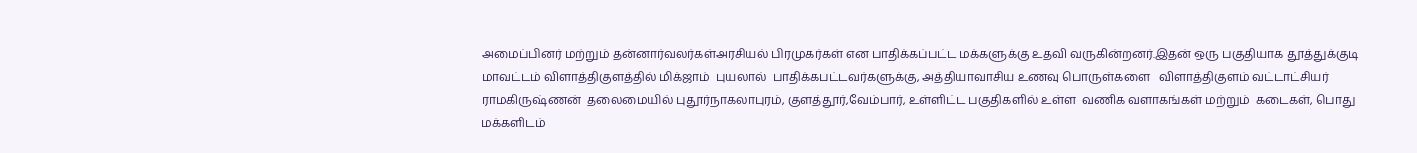அமைப்பினர் மற்றும் தன்னார்வலர்கள்அரசியல் பிரமுகர்கள் என பாதிக்கப்பட்ட மக்களுக்கு உதவி வருகின்றனர்.இதன் ஒரு பகுதியாக தூத்துக்குடி மாவட்டம் விளாத்திகுளத்தில் மிக்ஜாம்  புயலால்  பாதிக்கபட்டவர்களுக்கு, அத்தியாவாசிய உணவு பொருள்களை   விளாத்திகுளம் வட்டாட்சியர் ராமகிருஷ்ணன்  தலைமையில் புதூர்நாகலாபுரம், குளத்தூர்,வேம்பார், உள்ளிட்ட பகுதிகளில் உள்ள  வணிக வளாகங்கள் மற்றும்  கடைகள், பொது மக்களிடம்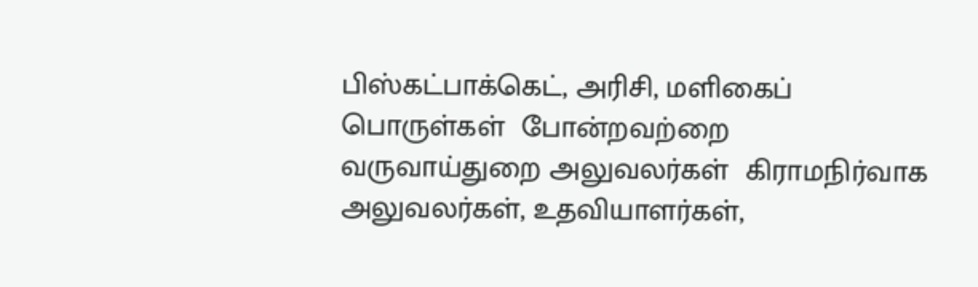பிஸ்கட்பாக்கெட், அரிசி, மளிகைப் பொருள்கள்  போன்றவற்றை  வருவாய்துறை அலுவலர்கள்  கிராமநிர்வாக அலுவலர்கள், உதவியாளர்கள்,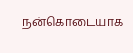நன்கொடையாக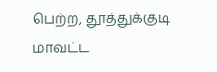பெற்ற, தூத்துக்குடி மாவட்ட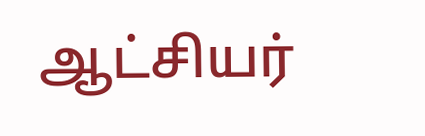ஆட்சியர்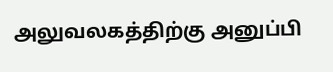அலுவலகத்திற்கு அனுப்பி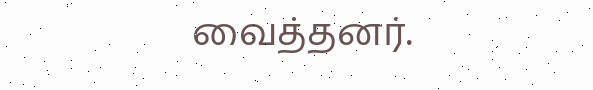வைத்தனர்.